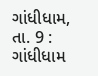ગાંધીધામ, તા. 9 : ગાંધીધામ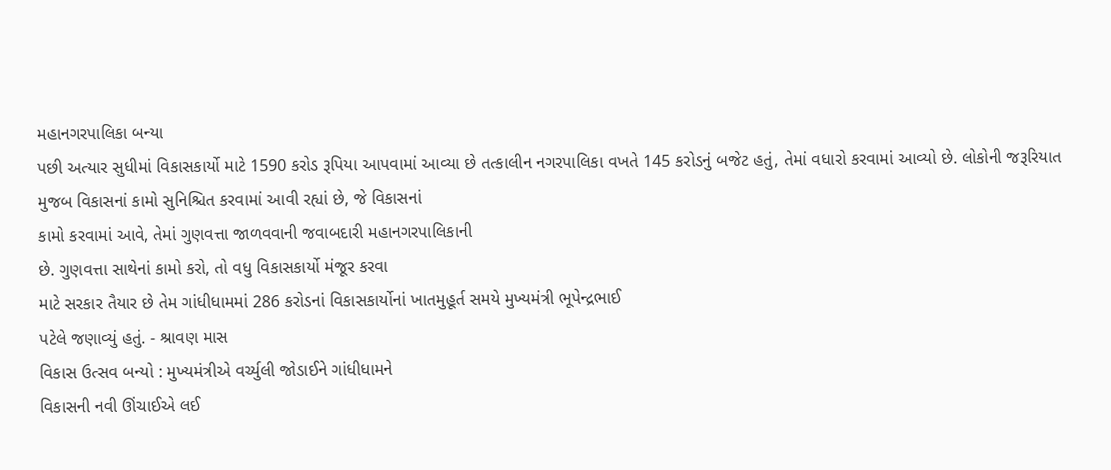મહાનગરપાલિકા બન્યા
પછી અત્યાર સુધીમાં વિકાસકાર્યો માટે 1590 કરોડ રૂપિયા આપવામાં આવ્યા છે તત્કાલીન નગરપાલિકા વખતે 145 કરોડનું બજેટ હતું, તેમાં વધારો કરવામાં આવ્યો છે. લોકોની જરૂરિયાત
મુજબ વિકાસનાં કામો સુનિશ્ચિત કરવામાં આવી રહ્યાં છે, જે વિકાસનાં
કામો કરવામાં આવે, તેમાં ગુણવત્તા જાળવવાની જવાબદારી મહાનગરપાલિકાની
છે. ગુણવત્તા સાથેનાં કામો કરો, તો વધુ વિકાસકાર્યો મંજૂર કરવા
માટે સરકાર તૈયાર છે તેમ ગાંધીધામમાં 286 કરોડનાં વિકાસકાર્યોનાં ખાતમુહૂર્ત સમયે મુખ્યમંત્રી ભૂપેન્દ્રભાઈ
પટેલે જણાવ્યું હતું. - શ્રાવણ માસ
વિકાસ ઉત્સવ બન્યો : મુખ્યમંત્રીએ વર્ચ્યુલી જોડાઈને ગાંધીધામને
વિકાસની નવી ઊંચાઈએ લઈ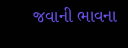જવાની ભાવના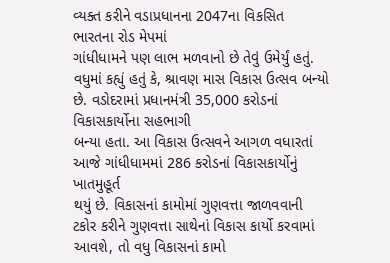વ્યક્ત કરીને વડાપ્રધાનના 2047ના વિકસિત ભારતના રોડ મેપમાં
ગાંધીધામને પણ લાભ મળવાનો છે તેવું ઉમેર્યું હતું. વધુમાં કહ્યું હતું કે, શ્રાવણ માસ વિકાસ ઉત્સવ બન્યો છે. વડોદરામાં પ્રધાનમંત્રી 35,000 કરોડનાં વિકાસકાર્યોના સહભાગી
બન્યા હતા. આ વિકાસ ઉત્સવને આગળ વધારતાં આજે ગાંધીધામમાં 286 કરોડનાં વિકાસકાર્યોનું ખાતમુહૂર્ત
થયું છે. વિકાસનાં કામોમાં ગુણવત્તા જાળવવાની
ટકોર કરીને ગુણવત્તા સાથેનાં વિકાસ કાર્યો કરવામાં આવશે, તો વધુ વિકાસનાં કામો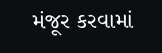મંજૂર કરવામાં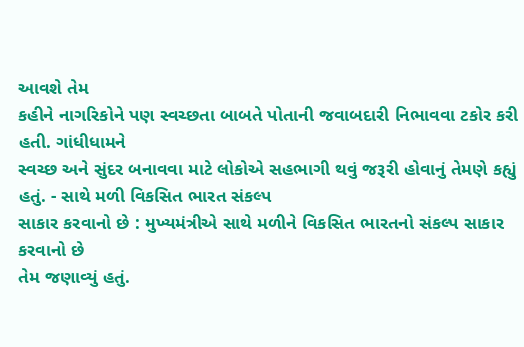આવશે તેમ
કહીને નાગરિકોને પણ સ્વચ્છતા બાબતે પોતાની જવાબદારી નિભાવવા ટકોર કરી હતી. ગાંધીધામને
સ્વચ્છ અને સુંદર બનાવવા માટે લોકોએ સહભાગી થવું જરૂરી હોવાનું તેમણે કહ્યું હતું. - સાથે મળી વિકસિત ભારત સંકલ્પ
સાકાર કરવાનો છે : મુખ્યમંત્રીએ સાથે મળીને વિકસિત ભારતનો સંકલ્પ સાકાર કરવાનો છે
તેમ જણાવ્યું હતું.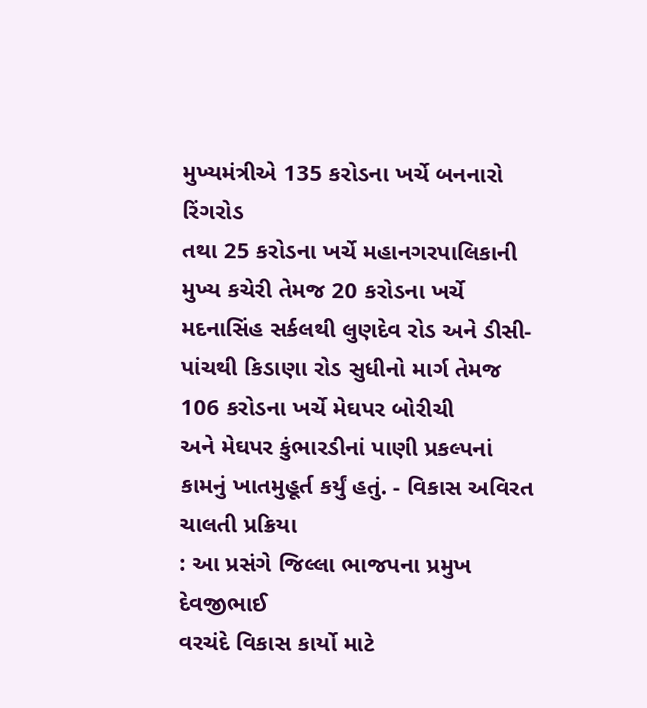મુખ્યમંત્રીએ 135 કરોડના ખર્ચે બનનારો રિંગરોડ
તથા 25 કરોડના ખર્ચે મહાનગરપાલિકાની
મુખ્ય કચેરી તેમજ 20 કરોડના ખર્ચે
મદનાસિંહ સર્કલથી લુણદેવ રોડ અને ડીસી-પાંચથી કિડાણા રોડ સુધીનો માર્ગ તેમજ 106 કરોડના ખર્ચે મેઘપર બોરીચી
અને મેઘપર કુંભારડીનાં પાણી પ્રકલ્પનાં કામનું ખાતમુહૂર્ત કર્યું હતું. - વિકાસ અવિરત ચાલતી પ્રક્રિયા
: આ પ્રસંગે જિલ્લા ભાજપના પ્રમુખ દેવજીભાઈ
વરચંદે વિકાસ કાર્યો માટે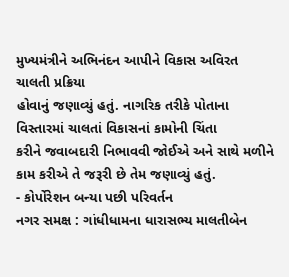મુખ્યમંત્રીને અભિનંદન આપીને વિકાસ અવિરત ચાલતી પ્રક્રિયા
હોવાનું જણાવ્યું હતું. નાગરિક તરીકે પોતાના વિસ્તારમાં ચાલતાં વિકાસનાં કામોની ચિંતા
કરીને જવાબદારી નિભાવવી જોઈએ અને સાથે મળીને કામ કરીએ તે જરૂરી છે તેમ જણાવ્યું હતું.
- કોર્પોરેશન બન્યા પછી પરિવર્તન
નગર સમક્ષ : ગાંધીધામના ધારાસભ્ય માલતીબેન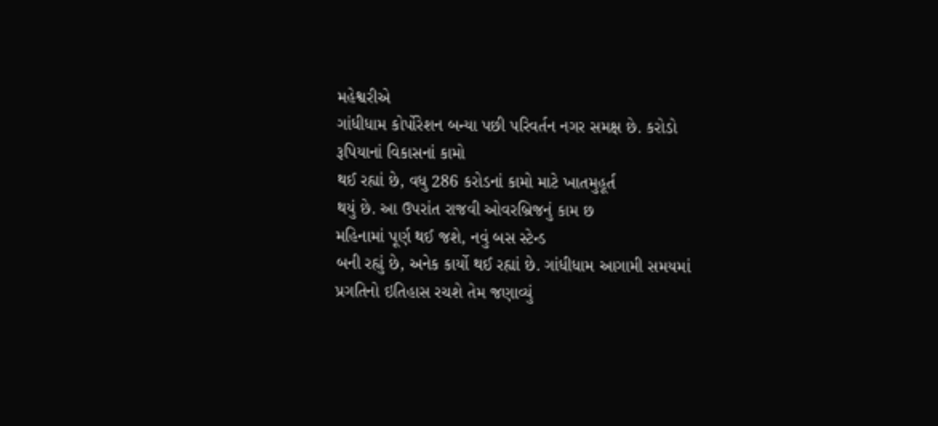મહેશ્વરીએ
ગાંધીધામ કોર્પોરેશન બન્યા પછી પરિવર્તન નગર સમક્ષ છે. કરોડો રૂપિયાનાં વિકાસનાં કામો
થઈ રહ્યાં છે, વધુ 286 કરોડનાં કામો માટે ખાતમુહૂર્ત
થયું છે. આ ઉપરાંત રાજવી ઓવરબ્રિજનું કામ છ
મહિનામાં પૂર્ણ થઈ જશે, નવું બસ સ્ટેન્ડ
બની રહ્યું છે, અનેક કાર્યો થઈ રહ્યાં છે. ગાંધીધામ આગામી સમયમાં
પ્રગતિનો ઇતિહાસ રચશે તેમ જણાવ્યું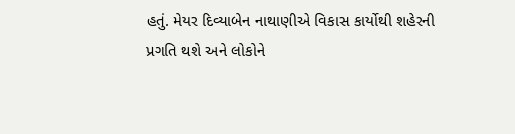હતું. મેયર દિવ્યાબેન નાથાણીએ વિકાસ કાર્યોથી શહેરની
પ્રગતિ થશે અને લોકોને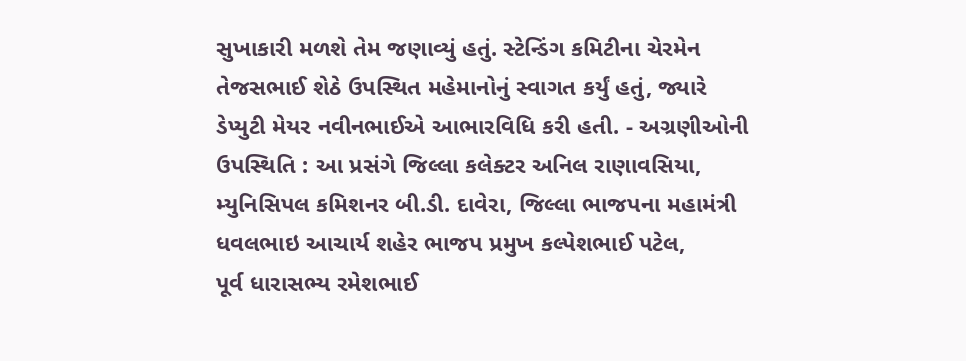સુખાકારી મળશે તેમ જણાવ્યું હતું. સ્ટેન્ડિંગ કમિટીના ચેરમેન
તેજસભાઈ શેઠે ઉપસ્થિત મહેમાનોનું સ્વાગત કર્યું હતું, જ્યારે
ડેપ્યુટી મેયર નવીનભાઈએ આભારવિધિ કરી હતી. - અગ્રણીઓની ઉપસ્થિતિ : આ પ્રસંગે જિલ્લા કલેક્ટર અનિલ રાણાવસિયા, મ્યુનિસિપલ કમિશનર બી.ડી. દાવેરા, જિલ્લા ભાજપના મહામંત્રી ધવલભાઇ આચાર્ય શહેર ભાજપ પ્રમુખ કલ્પેશભાઈ પટેલ,
પૂર્વ ધારાસભ્ય રમેશભાઈ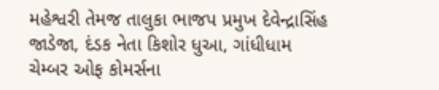મહેશ્વરી તેમજ તાલુકા ભાજપ પ્રમુખ દેવેન્દ્રાસિંહ
જાડેજા, દંડક નેતા કિશોર ધુઆ, ગાંધીધામ
ચેમ્બર ઓફ કોમર્સના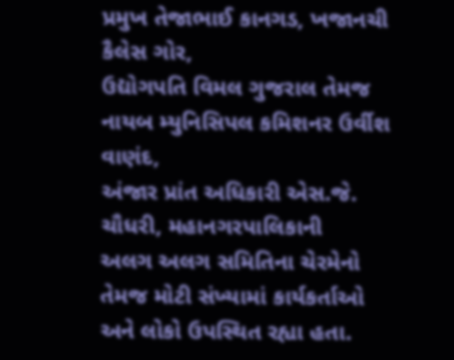પ્રમુખ તેજાભાઈ કાનગડ, ખજાનચી કૈલેસ ગોર,
ઉદ્યોગપતિ વિમલ ગુજરાલ તેમજ નાયબ મ્યુનિસિપલ કમિશનર ઉર્વીશ વાણંદ,
અંજાર પ્રાંત અધિકારી એસ.જે.
ચૌધરી, મહાનગરપાલિકાની
અલગ અલગ સમિતિના ચેરમેનો તેમજ મોટી સંખ્યામાં કાર્યકર્તાઓ અને લોકો ઉપસ્થિત રહ્યા હતા.